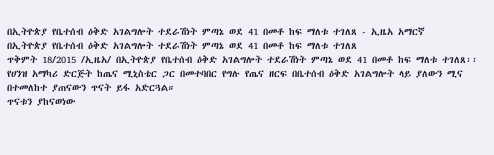በኢትዮጵያ የቤተሰብ ዕቅድ አገልግሎት ተደራሽነት ምጣኔ ወደ 41 በመቶ ከፍ ማለቱ ተገለጸ - ኢዜአ አማርኛ
በኢትዮጵያ የቤተሰብ ዕቅድ አገልግሎት ተደራሽነት ምጣኔ ወደ 41 በመቶ ከፍ ማለቱ ተገለጸ
ጥቅምት 18/2015 /ኢዜአ/ በኢትዮጵያ የቤተሰብ ዕቅድ አገልግሎት ተደራሽነት ምጣኔ ወደ 41 በመቶ ከፍ ማለቱ ተገለጸ፡፡
የሀንዝ አማካሪ ድርጅት ከጤና ሚኒስቴር ጋር በመተባበር የግሉ የጤና ዘርፍ በቤተሰብ ዕቅድ አገልግሎት ላይ ያለውን ሚና በተመለከተ ያጠናውን ጥናት ይፋ አድርጓል።
ጥናቱን ያከናወነው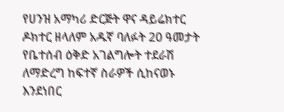የሀንዝ አማካሪ ድርጅት ዋና ዳይሬክተር ዶክተር ዘላለም አዱኛ ባለፉት 20 ዓመታት የቤተሰብ ዕቅድ አገልግሎት ተደራሽ ለማድረግ ከፍተኛ ስራዎች ሲከናወኑ እንደነበር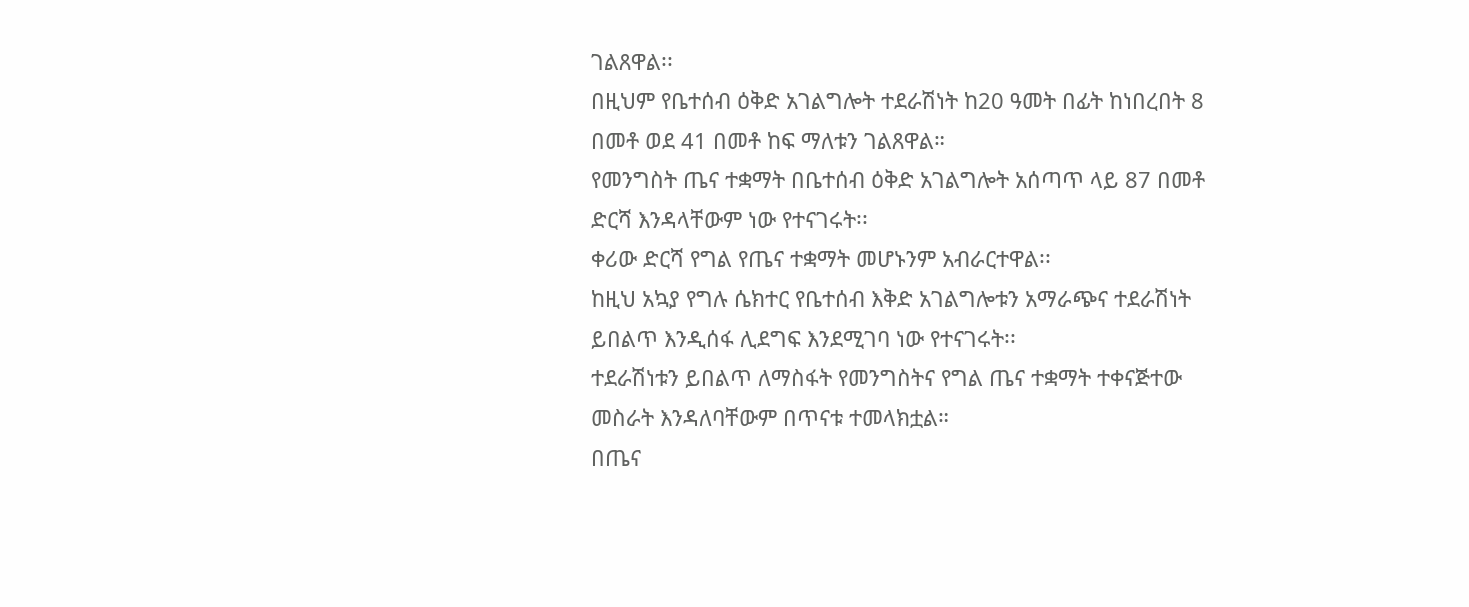ገልጸዋል፡፡
በዚህም የቤተሰብ ዕቅድ አገልግሎት ተደራሽነት ከ20 ዓመት በፊት ከነበረበት 8 በመቶ ወደ 41 በመቶ ከፍ ማለቱን ገልጸዋል።
የመንግስት ጤና ተቋማት በቤተሰብ ዕቅድ አገልግሎት አሰጣጥ ላይ 87 በመቶ ድርሻ እንዳላቸውም ነው የተናገሩት፡፡
ቀሪው ድርሻ የግል የጤና ተቋማት መሆኑንም አብራርተዋል፡፡
ከዚህ አኳያ የግሉ ሴክተር የቤተሰብ እቅድ አገልግሎቱን አማራጭና ተደራሽነት ይበልጥ እንዲሰፋ ሊደግፍ እንደሚገባ ነው የተናገሩት፡፡
ተደራሽነቱን ይበልጥ ለማስፋት የመንግስትና የግል ጤና ተቋማት ተቀናጅተው መስራት እንዳለባቸውም በጥናቱ ተመላክቷል።
በጤና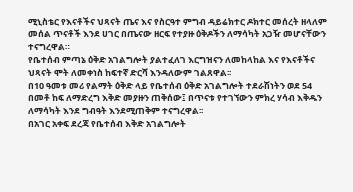ሚኒስቴር የእናቶችና ህጻናት ጤና እና የስርዓተ ምግብ ዳይሬክተር ዶክተር መሰረት ዘላለም መሰል ጥናቶች እንደ ሀገር በጤናው ዘርፍ የተያዙ ዕቅዶችን ለማሳካት አጋዥ መሆናቸውን ተናግረዋል።
የቤተሰብ ምጣኔ ዕቅድ አገልግሎት ያልተፈለገ እርግዝናን ለመከላከል እና የእናቶችና ህጻናት ሞት ለመቀነስ ከፍተኛ ድርሻ እንዳለውም ገልጸዋል፡፡
በ10 ዓመቱ መሪ የልማት ዕቅድ ላይ የቤተሰብ ዕቅድ አገልግሎት ተደራሽነትን ወደ 54 በመቶ ከፍ ለማድረግ እቅድ መያዙን ጠቅሰው፤ በጥናቱ የተገኘውን ምክረ ሃሳብ እቅዱን ለማሳካት እንደ ግብዓት እንደሚጠቅም ተናግረዋል፡፡
በአገር አቀፍ ደረጃ የቤተሰብ እቅድ አገልግሎት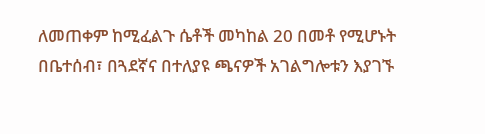ለመጠቀም ከሚፈልጉ ሴቶች መካከል 20 በመቶ የሚሆኑት በቤተሰብ፣ በጓደኛና በተለያዩ ጫናዎች አገልግሎቱን እያገኙ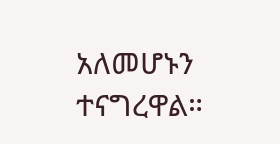አለመሆኑን ተናግረዋል።